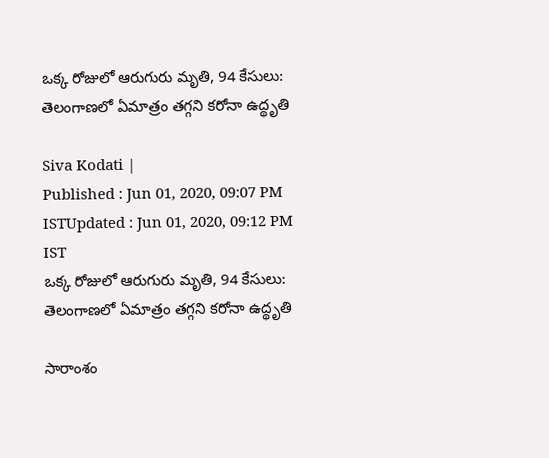ఒక్క రోజులో ఆరుగురు మృతి, 94 కేసులు: తెలంగాణలో ఏమాత్రం తగ్గని కరోనా ఉద్థృతి

Siva Kodati |
Published : Jun 01, 2020, 09:07 PM ISTUpdated : Jun 01, 2020, 09:12 PM IST
ఒక్క రోజులో ఆరుగురు మృతి, 94 కేసులు: తెలంగాణలో ఏమాత్రం తగ్గని కరోనా ఉద్థృతి

సారాంశం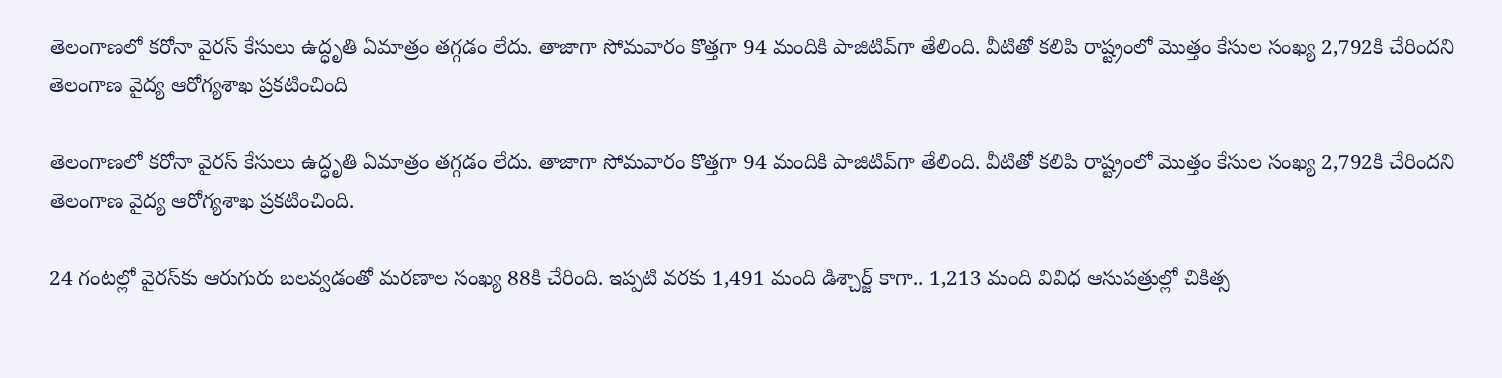తెలంగాణలో కరోనా వైరస్ కేసులు ఉద్ధృతి ఏమాత్రం తగ్గడం లేదు. తాజాగా సోమవారం కొత్తగా 94 మందికి పాజిటివ్‌గా తేలింది. వీటితో కలిపి రాష్ట్రంలో మొత్తం కేసుల సంఖ్య 2,792కి చేరిందని తెలంగాణ వైద్య ఆరోగ్యశాఖ ప్రకటించింది

తెలంగాణలో కరోనా వైరస్ కేసులు ఉద్ధృతి ఏమాత్రం తగ్గడం లేదు. తాజాగా సోమవారం కొత్తగా 94 మందికి పాజిటివ్‌గా తేలింది. వీటితో కలిపి రాష్ట్రంలో మొత్తం కేసుల సంఖ్య 2,792కి చేరిందని తెలంగాణ వైద్య ఆరోగ్యశాఖ ప్రకటించింది.

24 గంటల్లో వైరస్‌కు ఆరుగురు బలవ్వడంతో మరణాల సంఖ్య 88కి చేరింది. ఇప్పటి వరకు 1,491 మంది డిశ్చార్జ్ కాగా.. 1,213 మంది వివిధ ఆసుపత్రుల్లో చికిత్స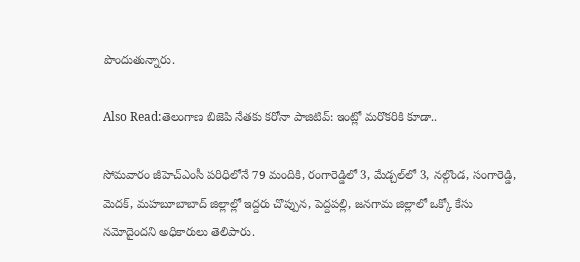పొందుతున్నారు.

Also Read:తెలంగాణ బిజెపి నేతకు కరోనా పాజిటివ్: ఇంట్లో మరొకరికి కూడా..

సోమవారం జీహెచ్ఎంసీ పరిధిలోనే 79 మందికి, రంగారెడ్డిలో 3, మేడ్చల్‌లో 3, నల్గొండ, సంగారెడ్డి, మెదక్, మహబూబాబాద్ జిల్లాల్లో ఇద్దరు చొప్పున, పెద్దపల్లి, జనగామ జిల్లాలో ఒక్కో కేసు నమోదైందని అధికారులు తెలిపారు.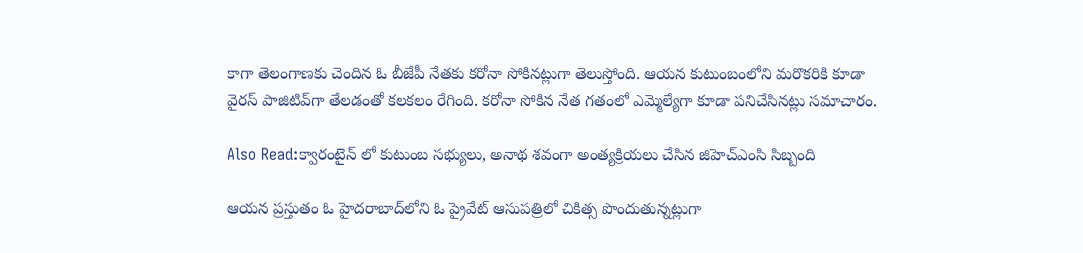కాగా తెలంగాణకు చెందిన ఓ బీజేపీ నేతకు కరోనా సోకినట్లుగా తెలుస్తోంది. ఆయన కుటుంబంలోని మరొకరికి కూడా వైరస్ పాజిటివ్‌గా తేలడంతో కలకలం రేగింది. కరోనా సోకిన నేత గతంలో ఎమ్మెల్యేగా కూడా పనిచేసినట్లు సమాచారం.

Also Read:క్వారంటైన్ లో కుటుంబ సభ్యులు, అనాథ శవంగా అంత్యక్రియలు చేసిన జిహెచ్ఎంసి సిబ్బంది

ఆయన ప్రస్తుతం ఓ హైదరాబాద్‌లోని ఓ ప్రైవేట్ ఆసుపత్రిలో చికిత్స పొందుతున్నట్లుగా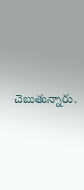చెబుతున్నారు.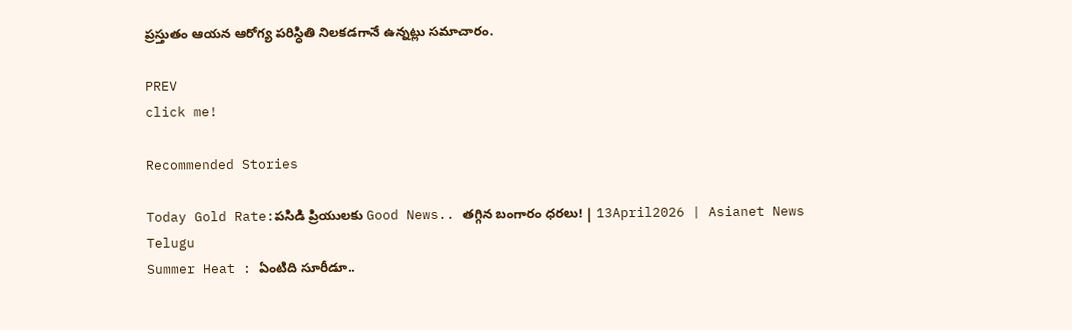ప్రస్తుతం ఆయన ఆరోగ్య పరిస్ధితి నిలకడగానే ఉన్నట్లు సమాచారం.

PREV
click me!

Recommended Stories

Today Gold Rate:పసిడి ప్రియులకు Good News.. తగ్గిన బంగారం ధరలు! | 13April2026 | Asianet News Telugu
Summer Heat : ఏంటిది సూరీడూ..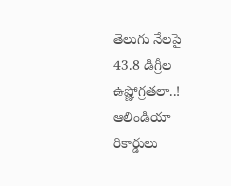తెలుగు నేలపై 43.8 డిగ్రీల ఉష్ణోగ్రతలా..! ఆలిండియా రికార్డులు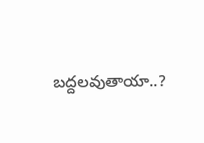బద్దలవుతాయా..?